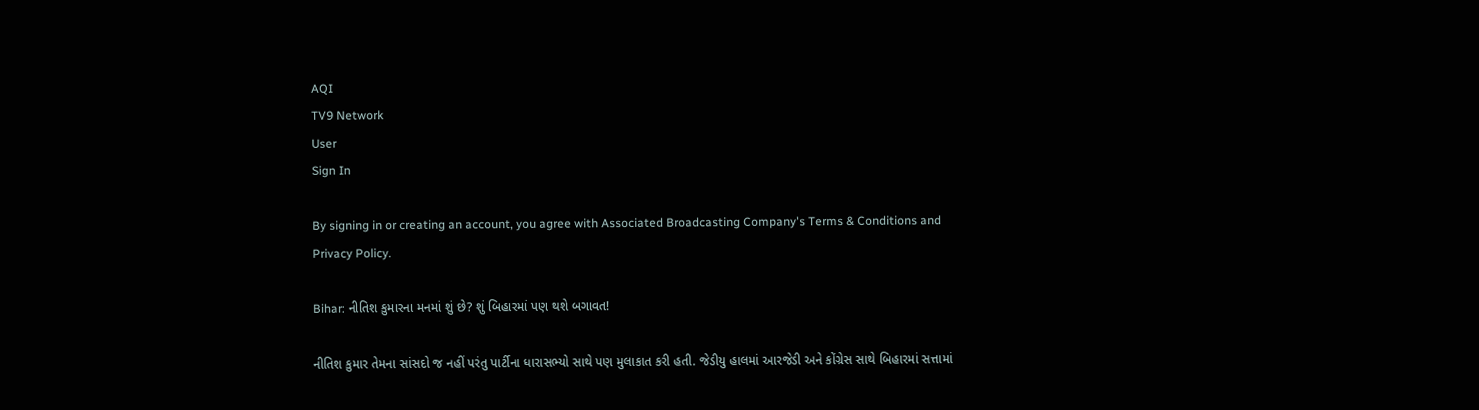AQI
TV9 Network
User
Sign In

By signing in or creating an account, you agree with Associated Broadcasting Company's Terms & Conditions and Privacy Policy.

Bihar: નીતિશ કુમારના મનમાં શું છે? શું બિહારમાં પણ થશે બગાવત!

નીતિશ કુમાર તેમના સાંસદો જ નહીં પરંતુ પાર્ટીના ધારાસભ્યો સાથે પણ મુલાકાત કરી હતી. જેડીયુ હાલમાં આરજેડી અને કોંગ્રેસ સાથે બિહારમાં સત્તામાં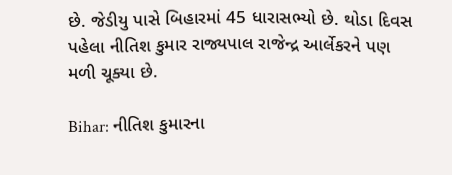છે. જેડીયુ પાસે બિહારમાં 45 ધારાસભ્યો છે. થોડા દિવસ પહેલા નીતિશ કુમાર રાજ્યપાલ રાજેન્દ્ર આર્લેકરને પણ મળી ચૂક્યા છે.

Bihar: નીતિશ કુમારના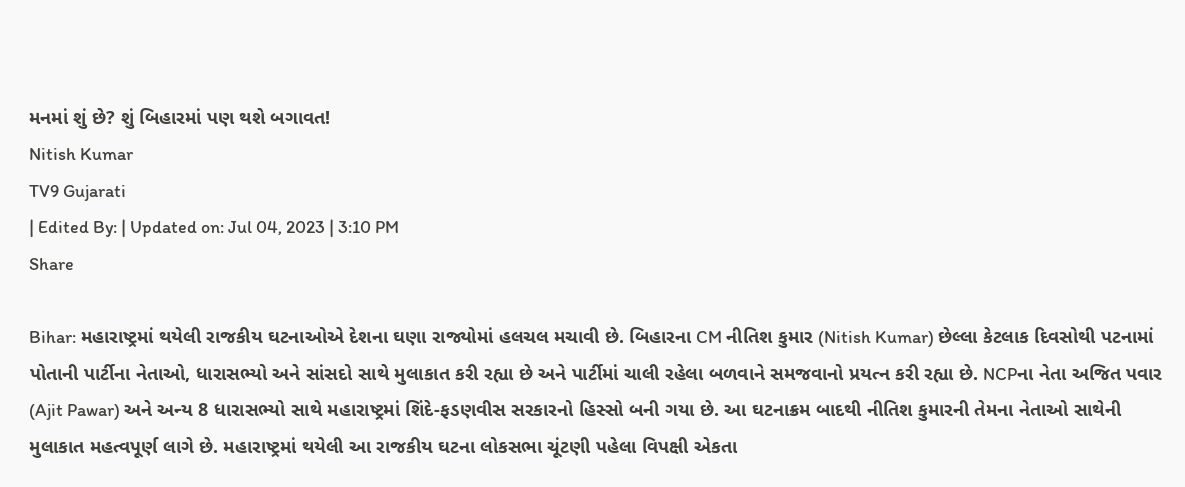મનમાં શું છે? શું બિહારમાં પણ થશે બગાવત!
Nitish Kumar
TV9 Gujarati
| Edited By: | Updated on: Jul 04, 2023 | 3:10 PM
Share

Bihar: મહારાષ્ટ્રમાં થયેલી રાજકીય ઘટનાઓએ દેશના ઘણા રાજ્યોમાં હલચલ મચાવી છે. બિહારના CM નીતિશ કુમાર (Nitish Kumar) છેલ્લા કેટલાક દિવસોથી પટનામાં પોતાની પાર્ટીના નેતાઓ, ધારાસભ્યો અને સાંસદો સાથે મુલાકાત કરી રહ્યા છે અને પાર્ટીમાં ચાલી રહેલા બળવાને સમજવાનો પ્રયત્ન કરી રહ્યા છે. NCPના નેતા અજિત પવાર (Ajit Pawar) અને અન્ય 8 ધારાસભ્યો સાથે મહારાષ્ટ્રમાં શિંદે-ફડણવીસ સરકારનો હિસ્સો બની ગયા છે. આ ઘટનાક્રમ બાદથી નીતિશ કુમારની તેમના નેતાઓ સાથેની મુલાકાત મહત્વપૂર્ણ લાગે છે. મહારાષ્ટ્રમાં થયેલી આ રાજકીય ઘટના લોકસભા ચૂંટણી પહેલા વિપક્ષી એકતા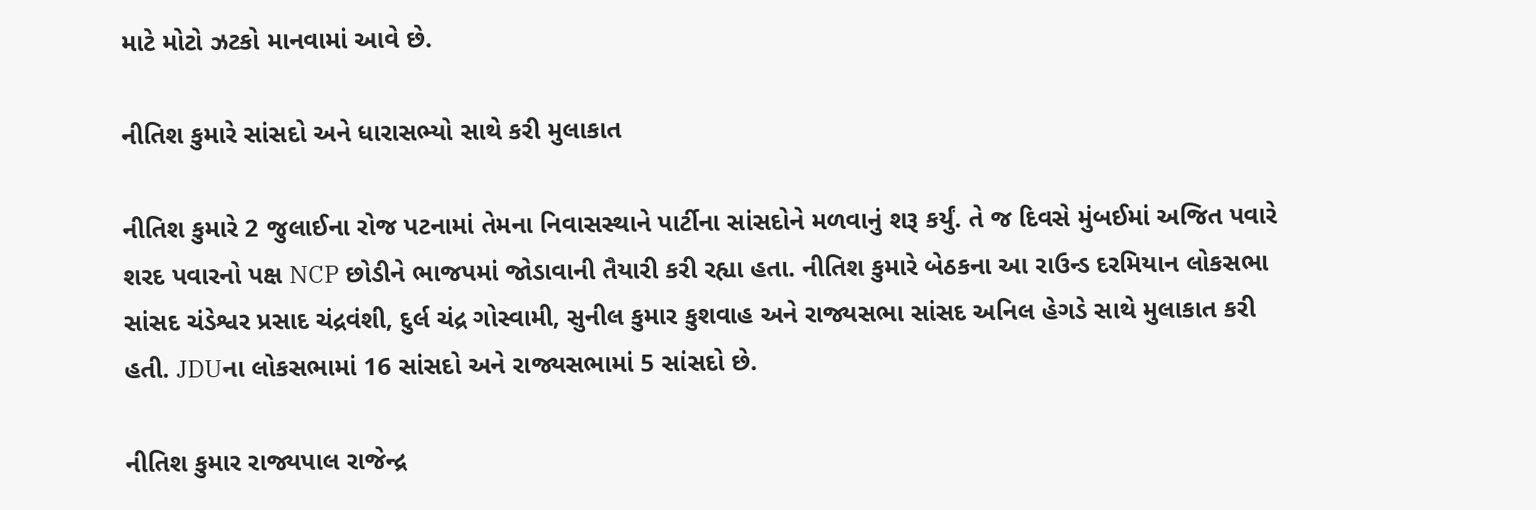માટે મોટો ઝટકો માનવામાં આવે છે.

નીતિશ કુમારે સાંસદો અને ધારાસભ્યો સાથે કરી મુલાકાત

નીતિશ કુમારે 2 જુલાઈના રોજ પટનામાં તેમના નિવાસસ્થાને પાર્ટીના સાંસદોને મળવાનું શરૂ કર્યું. તે જ દિવસે મુંબઈમાં અજિત પવારે શરદ પવારનો પક્ષ NCP છોડીને ભાજપમાં જોડાવાની તૈયારી કરી રહ્યા હતા. નીતિશ કુમારે બેઠકના આ રાઉન્ડ દરમિયાન લોકસભા સાંસદ ચંડેશ્વર પ્રસાદ ચંદ્રવંશી, દુર્લ ચંદ્ર ગોસ્વામી, સુનીલ કુમાર કુશવાહ અને રાજ્યસભા સાંસદ અનિલ હેગડે સાથે મુલાકાત કરી હતી. JDUના લોકસભામાં 16 સાંસદો અને રાજ્યસભામાં 5 સાંસદો છે.

નીતિશ કુમાર રાજ્યપાલ રાજેન્દ્ર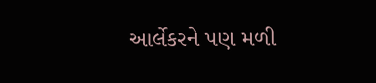આર્લેકરને પણ મળી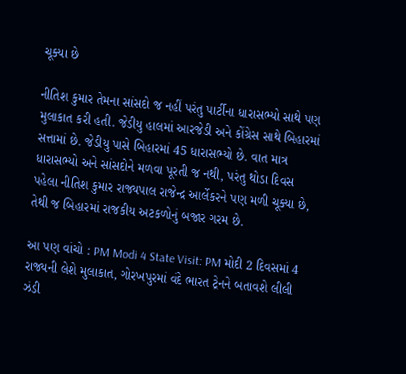ચૂક્યા છે

નીતિશ કુમાર તેમના સાંસદો જ નહીં પરંતુ પાર્ટીના ધારાસભ્યો સાથે પણ મુલાકાત કરી હતી. જેડીયુ હાલમાં આરજેડી અને કોંગ્રેસ સાથે બિહારમાં સત્તામાં છે. જેડીયુ પાસે બિહારમાં 45 ધારાસભ્યો છે. વાત માત્ર ધારાસભ્યો અને સાંસદોને મળવા પૂરતી જ નથી, પરંતુ થોડા દિવસ પહેલા નીતિશ કુમાર રાજ્યપાલ રાજેન્દ્ર આર્લેકરને પણ મળી ચૂક્યા છે, તેથી જ બિહારમાં રાજકીય અટકળોનું બજાર ગરમ છે.

આ પણ વાંચો : PM Modi 4 State Visit: PM મોદી 2 દિવસમાં 4 રાજ્યની લેશે મુલાકાત, ગોરખપુરમાં વંદે ભારત ટ્રેનને બતાવશે લીલી ઝંડી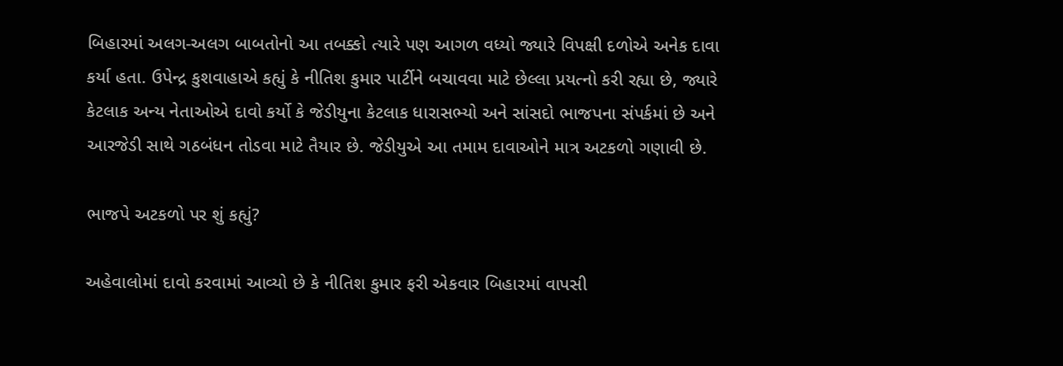બિહારમાં અલગ-અલગ બાબતોનો આ તબક્કો ત્યારે પણ આગળ વધ્યો જ્યારે વિપક્ષી દળોએ અનેક દાવા કર્યા હતા. ઉપેન્દ્ર કુશવાહાએ કહ્યું કે નીતિશ કુમાર પાર્ટીને બચાવવા માટે છેલ્લા પ્રયત્નો કરી રહ્યા છે, જ્યારે કેટલાક અન્ય નેતાઓએ દાવો કર્યો કે જેડીયુના કેટલાક ધારાસભ્યો અને સાંસદો ભાજપના સંપર્કમાં છે અને આરજેડી સાથે ગઠબંધન તોડવા માટે તૈયાર છે. જેડીયુએ આ તમામ દાવાઓને માત્ર અટકળો ગણાવી છે.

ભાજપે અટકળો પર શું કહ્યું?

અહેવાલોમાં દાવો કરવામાં આવ્યો છે કે નીતિશ કુમાર ફરી એકવાર બિહારમાં વાપસી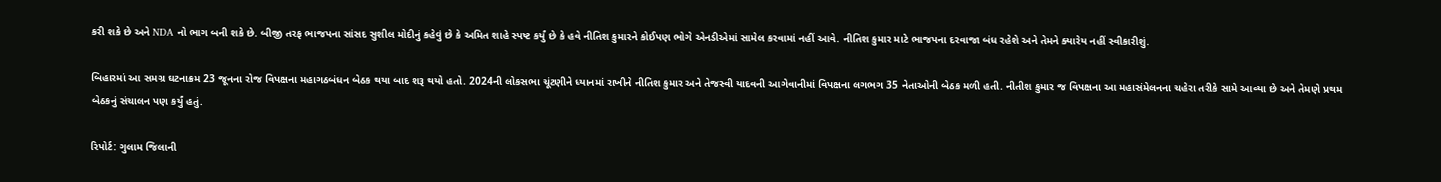કરી શકે છે અને NDA નો ભાગ બની શકે છે. બીજી તરફ ભાજપના સાંસદ સુશીલ મોદીનું કહેવું છે કે અમિત શાહે સ્પષ્ટ કર્યું છે કે હવે નીતિશ કુમારને કોઈપણ ભોગે એનડીએમાં સામેલ કરવામાં નહીં આવે. નીતિશ કુમાર માટે ભાજપના દરવાજા બંધ રહેશે અને તેમને ક્યારેય નહીં સ્વીકારીશું.

બિહારમાં આ સમગ્ર ઘટનાક્રમ 23 જૂનના રોજ વિપક્ષના મહાગઠબંધન બેઠક થયા બાદ શરૂ થયો હતો. 2024ની લોકસભા ચૂંટણીને ધ્યાનમાં રાખીને નીતિશ કુમાર અને તેજસ્વી યાદવની આગેવાનીમાં વિપક્ષના લગભગ 35 નેતાઓની બેઠક મળી હતી. નીતીશ કુમાર જ વિપક્ષના આ મહાસંમેલનના ચહેરા તરીકે સામે આવ્યા છે અને તેમણે પ્રથમ બેઠકનું સંચાલન પણ કર્યું હતું.

રિપોર્ટ: ગુલામ જિલાની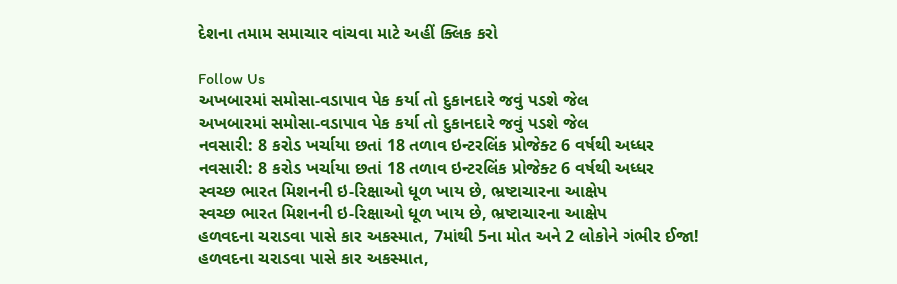દેશના તમામ સમાચાર વાંચવા માટે અહીં ક્લિક કરો

Follow Us
અખબારમાં સમોસા-વડાપાવ પેક કર્યા તો દુકાનદારે જવું પડશે જેલ
અખબારમાં સમોસા-વડાપાવ પેક કર્યા તો દુકાનદારે જવું પડશે જેલ
નવસારી: 8 કરોડ ખર્ચાયા છતાં 18 તળાવ ઇન્ટરલિંક પ્રોજેક્ટ 6 વર્ષથી અધ્ધર
નવસારી: 8 કરોડ ખર્ચાયા છતાં 18 તળાવ ઇન્ટરલિંક પ્રોજેક્ટ 6 વર્ષથી અધ્ધર
સ્વચ્છ ભારત મિશનની ઇ-રિક્ષાઓ ધૂળ ખાય છે, ભ્રષ્ટાચારના આક્ષેપ
સ્વચ્છ ભારત મિશનની ઇ-રિક્ષાઓ ધૂળ ખાય છે, ભ્રષ્ટાચારના આક્ષેપ
હળવદના ચરાડવા પાસે કાર અકસ્માત, 7માંથી 5ના મોત અને 2 લોકોને ગંભીર ઈજા!
હળવદના ચરાડવા પાસે કાર અકસ્માત,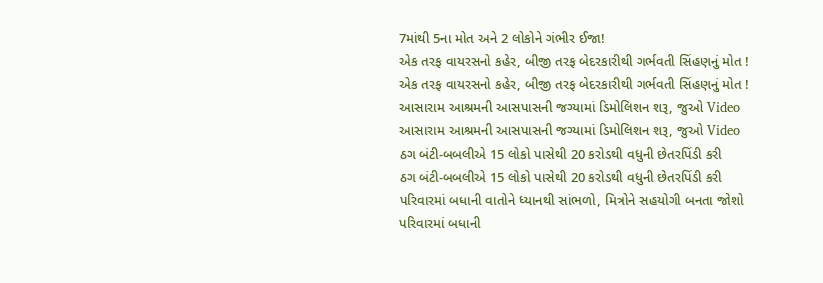7માંથી 5ના મોત અને 2 લોકોને ગંભીર ઈજા!
એક તરફ વાયરસનો કહેર, બીજી તરફ બેદરકારીથી ગર્ભવતી સિંહણનું મોત !
એક તરફ વાયરસનો કહેર, બીજી તરફ બેદરકારીથી ગર્ભવતી સિંહણનું મોત !
આસારામ આશ્રમની આસપાસની જગ્યામાં ડિમોલિશન શરૂ, જુઓ Video
આસારામ આશ્રમની આસપાસની જગ્યામાં ડિમોલિશન શરૂ, જુઓ Video
ઠગ બંટી-બબલીએ 15 લોકો પાસેથી 20 કરોડથી વધુની છેતરપિંડી કરી
ઠગ બંટી-બબલીએ 15 લોકો પાસેથી 20 કરોડથી વધુની છેતરપિંડી કરી
પરિવારમાં બધાની વાતોને ધ્યાનથી સાંભળો, મિત્રોને સહયોગી બનતા જોશો
પરિવારમાં બધાની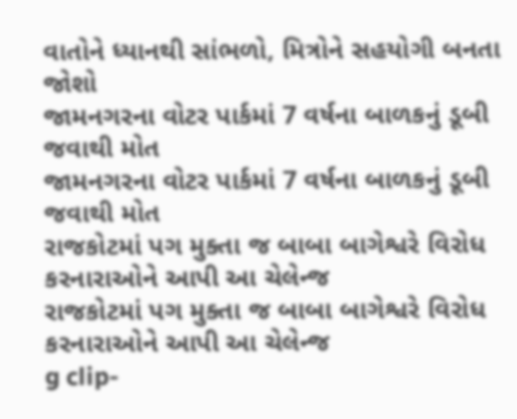વાતોને ધ્યાનથી સાંભળો, મિત્રોને સહયોગી બનતા જોશો
જામનગરના વોટર પાર્કમાં 7 વર્ષના બાળકનું ડૂબી જવાથી મોત
જામનગરના વોટર પાર્કમાં 7 વર્ષના બાળકનું ડૂબી જવાથી મોત
રાજકોટમાં પગ મુક્તા જ બાબા બાગેશ્વરે વિરોધ કરનારાઓને આપી આ ચેલેન્જ
રાજકોટમાં પગ મુક્તા જ બાબા બાગેશ્વરે વિરોધ કરનારાઓને આપી આ ચેલેન્જ
g clip-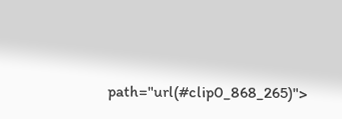path="url(#clip0_868_265)">